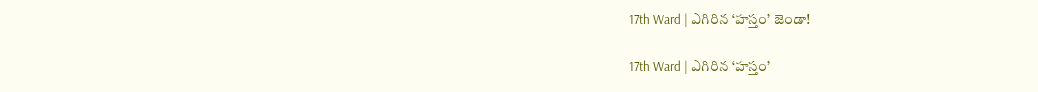17th Ward | ఎగిరిన ‘హస్తం’ జెండా!

17th Ward | ఎగిరిన ‘హస్తం’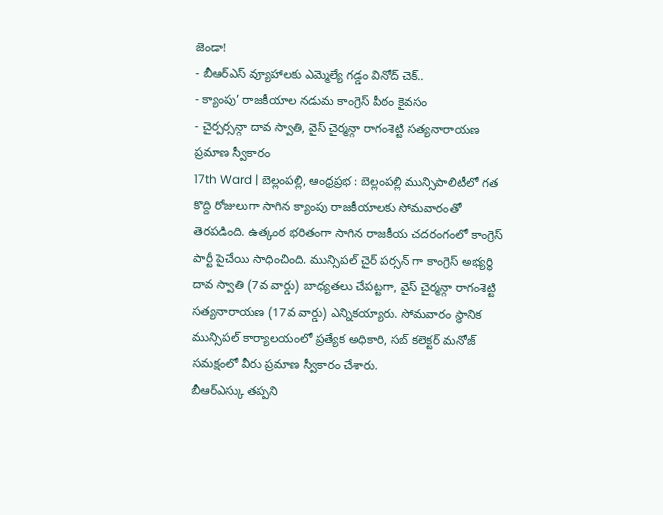జెండా!
- బీఆర్ఎస్ వ్యూహాలకు ఎమ్మెల్యే గడ్డం వినోద్ చెక్..
- క్యాంపు’ రాజకీయాల నడుమ కాంగ్రెస్ పీఠం కైవసం
- చైర్పర్సన్గా దావ స్వాతి, వైస్ చైర్మన్గా రాగంశెట్టి సత్యనారాయణ ప్రమాణ స్వీకారం
17th Ward | బెల్లంపల్లి, ఆంధ్రప్రభ : బెల్లంపల్లి మున్సిపాలిటీలో గత కొద్ది రోజులుగా సాగిన క్యాంపు రాజకీయాలకు సోమవారంతో తెరపడింది. ఉత్కంఠ భరితంగా సాగిన రాజకీయ చదరంగంలో కాంగ్రెస్ పార్టీ పైచేయి సాధించింది. మున్సిపల్ చైర్ పర్సన్ గా కాంగ్రెస్ అభ్యర్థి దావ స్వాతి (7వ వార్డు) బాధ్యతలు చేపట్టగా, వైస్ చైర్మన్గా రాగంశెట్టి సత్యనారాయణ (17వ వార్డు) ఎన్నికయ్యారు. సోమవారం స్థానిక మున్సిపల్ కార్యాలయంలో ప్రత్యేక అధికారి, సబ్ కలెక్టర్ మనోజ్ సమక్షంలో వీరు ప్రమాణ స్వీకారం చేశారు.
బీఆర్ఎస్కు తప్పని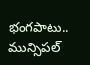భంగపాటు..
మున్సిపల్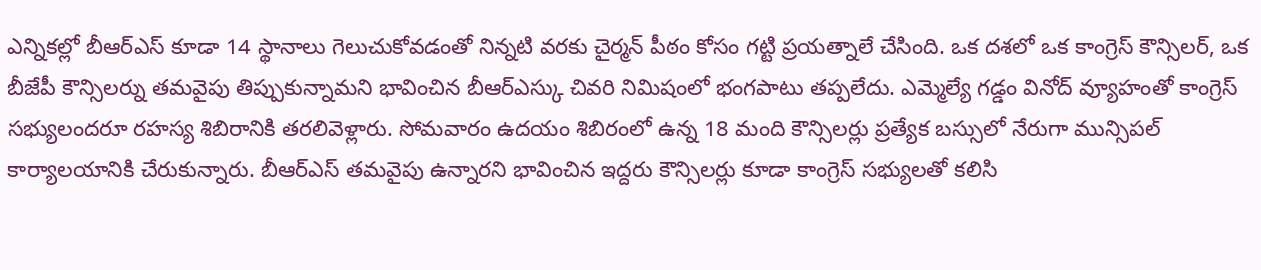ఎన్నికల్లో బీఆర్ఎస్ కూడా 14 స్థానాలు గెలుచుకోవడంతో నిన్నటి వరకు చైర్మన్ పీఠం కోసం గట్టి ప్రయత్నాలే చేసింది. ఒక దశలో ఒక కాంగ్రెస్ కౌన్సిలర్, ఒక బీజేపీ కౌన్సిలర్ను తమవైపు తిప్పుకున్నామని భావించిన బీఆర్ఎస్కు చివరి నిమిషంలో భంగపాటు తప్పలేదు. ఎమ్మెల్యే గడ్డం వినోద్ వ్యూహంతో కాంగ్రెస్ సభ్యులందరూ రహస్య శిబిరానికి తరలివెళ్లారు. సోమవారం ఉదయం శిబిరంలో ఉన్న 18 మంది కౌన్సిలర్లు ప్రత్యేక బస్సులో నేరుగా మున్సిపల్ కార్యాలయానికి చేరుకున్నారు. బీఆర్ఎస్ తమవైపు ఉన్నారని భావించిన ఇద్దరు కౌన్సిలర్లు కూడా కాంగ్రెస్ సభ్యులతో కలిసి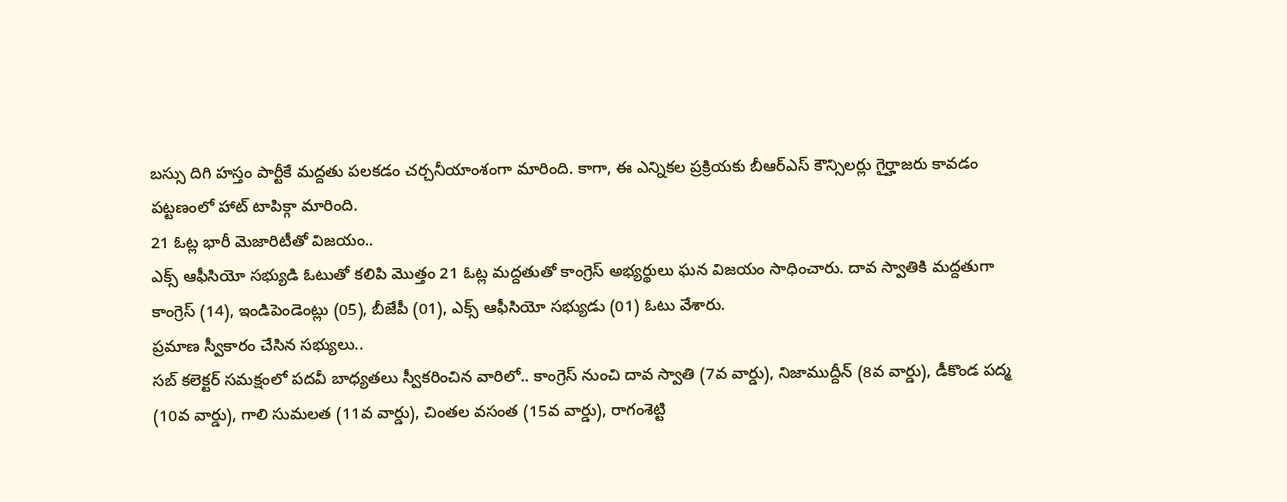బస్సు దిగి హస్తం పార్టీకే మద్దతు పలకడం చర్చనీయాంశంగా మారింది. కాగా, ఈ ఎన్నికల ప్రక్రియకు బీఆర్ఎస్ కౌన్సిలర్లు గైర్హాజరు కావడం పట్టణంలో హాట్ టాపిక్గా మారింది.
21 ఓట్ల భారీ మెజారిటీతో విజయం..
ఎక్స్ ఆఫీసియో సభ్యుడి ఓటుతో కలిపి మొత్తం 21 ఓట్ల మద్దతుతో కాంగ్రెస్ అభ్యర్థులు ఘన విజయం సాధించారు. దావ స్వాతికి మద్దతుగా కాంగ్రెస్ (14), ఇండిపెండెంట్లు (05), బీజేపీ (01), ఎక్స్ ఆఫీసియో సభ్యుడు (01) ఓటు వేశారు.
ప్రమాణ స్వీకారం చేసిన సభ్యులు..
సబ్ కలెక్టర్ సమక్షంలో పదవీ బాధ్యతలు స్వీకరించిన వారిలో.. కాంగ్రెస్ నుంచి దావ స్వాతి (7వ వార్డు), నిజాముద్దీన్ (8వ వార్డు), డీకొండ పద్మ (10వ వార్డు), గాలి సుమలత (11వ వార్డు), చింతల వసంత (15వ వార్డు), రాగంశెట్టి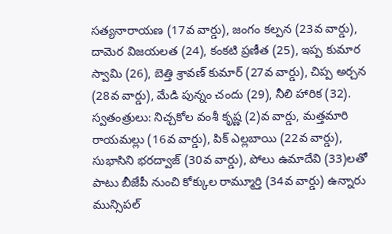సత్యనారాయణ (17వ వార్డు), జంగం కల్పన (23వ వార్డు), దామెర విజయలత (24), కంకటి ప్రణీత (25), ఇప్ప కుమార స్వామి (26), బెత్తి శ్రావణ్ కుమార్ (27వ వార్డు), చిప్ప అర్చన (28వ వార్డు), మేడి పున్నం చందు (29), నీలి హారిక (32). స్వతంత్రులు: నిచ్చకోల వంశీ కృష్ణ (2)వ వార్డు, మత్తమారి రాయమల్లు (16వ వార్డు), పిక్ ఎల్లబాయి (22వ వార్డు), సుభాసిని భరద్వాజ్ (30వ వార్డు), పోలు ఉమాదేవి (33)లతో పాటు బీజేపీ నుంచి కోక్కుల రామ్మూర్తి (34వ వార్డు) ఉన్నారు
మున్సిపల్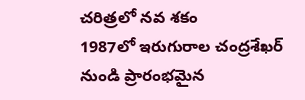చరిత్రలో నవ శకం
1987లో ఇరుగురాల చంద్రశేఖర్ నుండి ప్రారంభమైన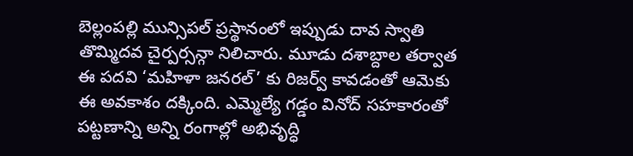బెల్లంపల్లి మున్సిపల్ ప్రస్థానంలో ఇప్పుడు దావ స్వాతి తొమ్మిదవ చైర్పర్సన్గా నిలిచారు. మూడు దశాబ్దాల తర్వాత ఈ పదవి ‘మహిళా జనరల్’ కు రిజర్వ్ కావడంతో ఆమెకు ఈ అవకాశం దక్కింది. ఎమ్మెల్యే గడ్డం వినోద్ సహకారంతో పట్టణాన్ని అన్ని రంగాల్లో అభివృద్ధి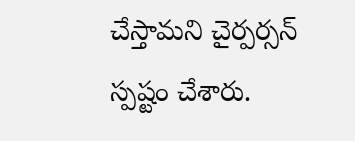చేస్తామని చైర్పర్సన్ స్పష్టం చేశారు.